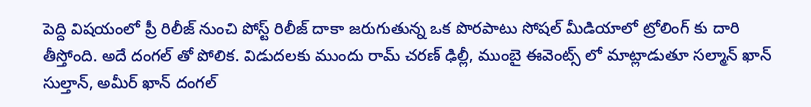పెద్ది విషయంలో ప్రీ రిలీజ్ నుంచి పోస్ట్ రిలీజ్ దాకా జరుగుతున్న ఒక పొరపాటు సోషల్ మీడియాలో ట్రోలింగ్ కు దారి తీస్తోంది. అదే దంగల్ తో పోలిక. విడుదలకు ముందు రామ్ చరణ్ ఢిల్లీ, ముంబై ఈవెంట్స్ లో మాట్లాడుతూ సల్మాన్ ఖాన్ సుల్తాన్, అమీర్ ఖాన్ దంగల్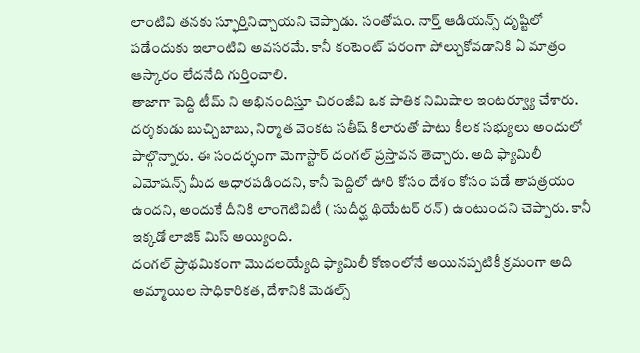లాంటివి తనకు స్ఫూర్తినిచ్చాయని చెప్పాడు. సంతోషం. నార్త్ ఆడియన్స్ దృష్టిలో పడేందుకు ఇలాంటివి అవసరమే. కానీ కంటెంట్ పరంగా పోల్చుకోవడానికి ఏ మాత్రం ఆస్కారం లేదనేది గుర్తించాలి.
తాజాగా పెద్ది టీమ్ ని అభినందిస్తూ చిరంజీవి ఒక పాతిక నిమిషాల ఇంటర్వ్యూ చేశారు. దర్శకుడు బుచ్చిబాబు, నిర్మాత వెంకట సతీష్ కిలారుతో పాటు కీలక సభ్యులు అందులో పాల్గొన్నారు. ఈ సందర్భంగా మెగాస్టార్ దంగల్ ప్రస్తావన తెచ్చారు. అది ఫ్యామిలీ ఎమోషన్స్ మీద ఆధారపడిందని, కానీ పెద్దిలో ఊరి కోసం దేశం కోసం పడే తాపత్రయం ఉందని, అందుకే దీనికి లాంగెటివిటీ ( సుదీర్ఘ థియేటర్ రన్) ఉంటుందని చెప్పారు. కానీ ఇక్కడో లాజిక్ మిస్ అయ్యింది.
దంగల్ ప్రాథమికంగా మొదలయ్యేది ఫ్యామిలీ కోణంలోనే అయినప్పటికీ క్రమంగా అది అమ్మాయిల సాధికారికత, దేశానికి మెడల్స్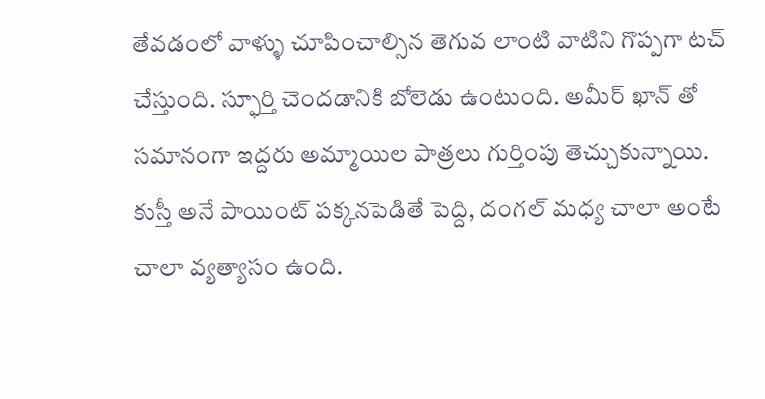తేవడంలో వాళ్ళు చూపించాల్సిన తెగువ లాంటి వాటిని గొప్పగా టచ్ చేస్తుంది. స్ఫూర్తి చెందడానికి బోలెడు ఉంటుంది. అమీర్ ఖాన్ తో సమానంగా ఇద్దరు అమ్మాయిల పాత్రలు గుర్తింపు తెచ్చుకున్నాయి. కుస్తీ అనే పాయింట్ పక్కనపెడితే పెద్ది, దంగల్ మధ్య చాలా అంటే చాలా వ్యత్యాసం ఉంది.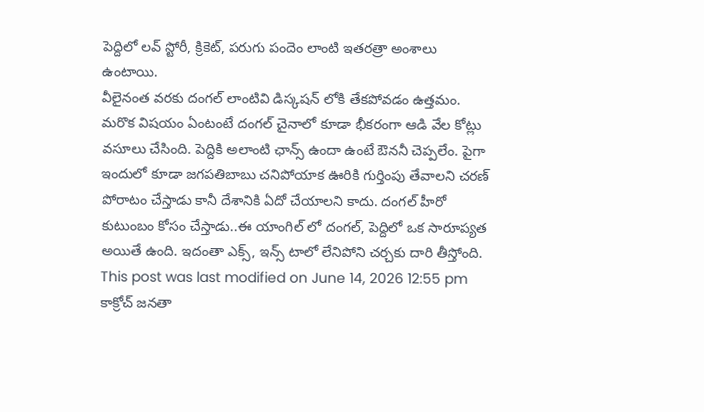పెద్దిలో లవ్ స్టోరీ, క్రికెట్, పరుగు పందెం లాంటి ఇతరత్రా అంశాలు ఉంటాయి.
వీలైనంత వరకు దంగల్ లాంటివి డిస్కషన్ లోకి తేకపోవడం ఉత్తమం. మరొక విషయం ఏంటంటే దంగల్ చైనాలో కూడా భీకరంగా ఆడి వేల కోట్లు వసూలు చేసింది. పెద్దికి అలాంటి ఛాన్స్ ఉందా ఉంటే ఔననీ చెప్పలేం. పైగా ఇందులో కూడా జగపతిబాబు చనిపోయాక ఊరికి గుర్తింపు తేవాలని చరణ్ పోరాటం చేస్తాడు కానీ దేశానికి ఏదో చేయాలని కాదు. దంగల్ హీరో కుటుంబం కోసం చేస్తాడు..ఈ యాంగిల్ లో దంగల్, పెద్దిలో ఒక సారూప్యత అయితే ఉంది. ఇదంతా ఎక్స్, ఇన్స్ టాలో లేనిపోని చర్చకు దారి తీస్తోంది.
This post was last modified on June 14, 2026 12:55 pm
కాక్రోచ్ జనతా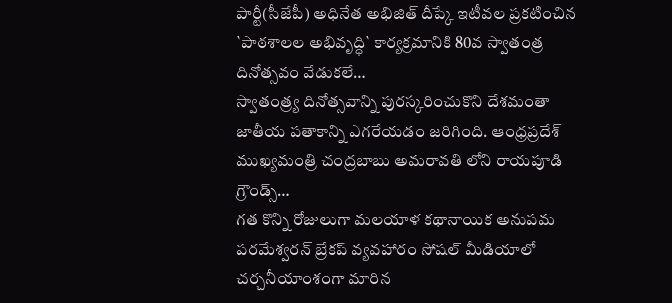పార్టీ(సీజేపీ) అధినేత అభిజిత్ దీప్కే ఇటీవల ప్రకటించిన `పాఠశాలల అభివృద్ధి` కార్యక్రమానికి 80వ స్వాతంత్ర దినోత్సవం వేడుకలే…
స్వాతంత్ర్య దినోత్సవాన్ని పురస్కరించుకొని దేశమంతా జాతీయ పతాకాన్ని ఎగరేయడం జరిగింది. ఆంధ్రప్రదేశ్ ముఖ్యమంత్రి చంద్రబాబు అమరావతి లోని రాయపూడి గ్రౌండ్స్…
గత కొన్ని రోజులుగా మలయాళ కథానాయిక అనుపమ పరమేశ్వరన్ బ్రేకప్ వ్యవహారం సోషల్ మీడియాలో చర్చనీయాంశంగా మారిన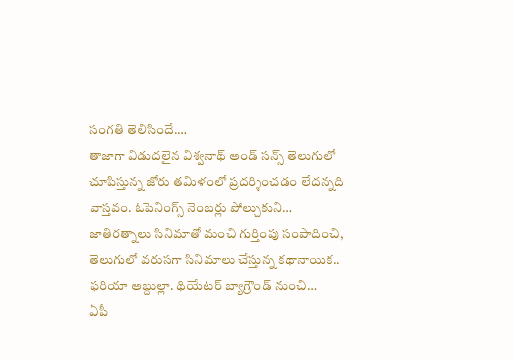సంగతి తెలిసిందే.…
తాజాగా విడుదలైన విశ్వనాథ్ అండ్ సన్స్ తెలుగులో చూపిస్తున్న జోరు తమిళంలో ప్రదర్శించడం లేదన్నది వాస్తవం. ఓపెనింగ్స్ నెంబర్లు పోల్చుకుని…
జాతిరత్నాలు సినిమాతో మంచి గుర్తింపు సంపాదించి, తెలుగులో వరుసగా సినిమాలు చేస్తున్న కథానాయిక.. ఫరియా అబ్దుల్లా. థియేటర్ బ్యాగ్రౌండ్ నుంచి…
ఏపీ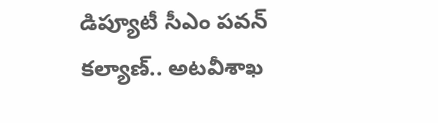డిప్యూటీ సీఎం పవన్ కల్యాణ్.. అటవీశాఖ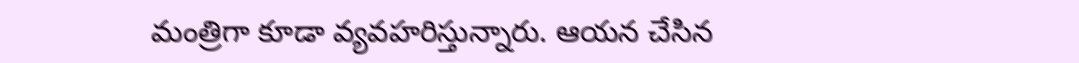మంత్రిగా కూడా వ్యవహరిస్తున్నారు. ఆయన చేసిన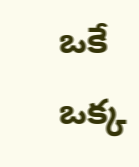ఒకే ఒక్క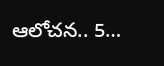ఆలోచన.. 5…